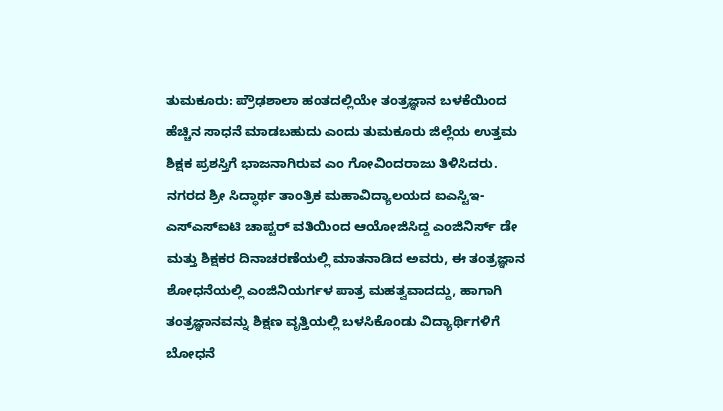ತುಮಕೂರು: ಪ್ರೌಢಶಾಲಾ ಹಂತದಲ್ಲಿಯೇ ತಂತ್ರಜ್ಞಾನ ಬಳಕೆಯಿಂದ ಹೆಚ್ಚಿನ ಸಾಧನೆ ಮಾಡಬಹುದು ಎಂದು ತುಮಕೂರು ಜಿಲ್ಲೆಯ ಉತ್ತಮ ಶಿಕ್ಷಕ ಪ್ರಶಸ್ತಿಗೆ ಭಾಜನಾಗಿರುವ ಎಂ ಗೋವಿಂದರಾಜು ತಿಳಿಸಿದರು.
ನಗರದ ಶ್ರೀ ಸಿದ್ಧಾರ್ಥ ತಾಂತ್ರಿಕ ಮಹಾವಿದ್ಯಾಲಯದ ಐಎಸ್ಟಿಇ- ಎಸ್ಎಸ್ಐಟಿ ಚಾಪ್ಟರ್ ವತಿಯಿಂದ ಆಯೋಜಿಸಿದ್ದ ಎಂಜಿನಿರ್ಸ್ ಡೇ ಮತ್ತು ಶಿಕ್ಷಕರ ದಿನಾಚರಣೆಯಲ್ಲಿ ಮಾತನಾಡಿದ ಅವರು, ಈ ತಂತ್ರಜ್ಞಾನ ಶೋಧನೆಯಲ್ಲಿ ಎಂಜಿನಿಯರ್ಗಳ ಪಾತ್ರ ಮಹತ್ವವಾದದ್ದು, ಹಾಗಾಗಿ ತಂತ್ರಜ್ಞಾನವನ್ನು ಶಿಕ್ಷಣ ವೃತ್ತಿಯಲ್ಲಿ ಬಳಸಿಕೊಂಡು ವಿದ್ಯಾರ್ಥಿಗಳಿಗೆ ಬೋಧನೆ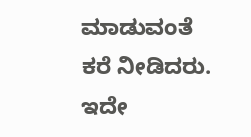ಮಾಡುವಂತೆ ಕರೆ ನೀಡಿದರು.
ಇದೇ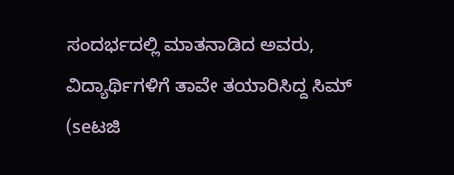ಸಂದರ್ಭದಲ್ಲಿ ಮಾತನಾಡಿದ ಅವರು, ವಿದ್ಯಾರ್ಥಿಗಳಿಗೆ ತಾವೇ ತಯಾರಿಸಿದ್ದ ಸಿಮ್ (seಟಜಿ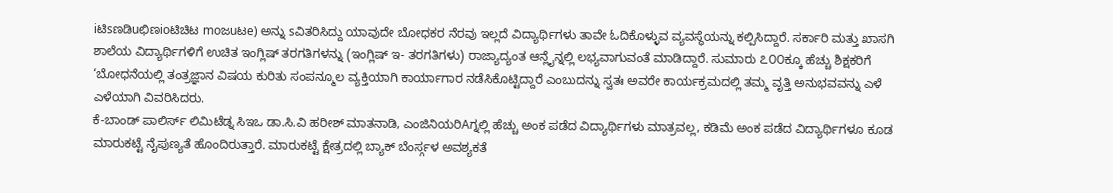iಟಿsಣಡಿuಛಿಣioಟಿಚಿಟ moಜuಟe) ಅನ್ನು sವಿತರಿಸಿದ್ದು ಯಾವುದೇ ಬೋಧಕರ ನೆರವು ಇಲ್ಲದೆ ವಿದ್ಯಾರ್ಥಿಗಳು ತಾವೇ ಓದಿಕೊಳ್ಳುವ ವ್ಯವಸ್ಥೆಯನ್ನು ಕಲ್ಪಿಸಿದ್ದಾರೆ. ಸರ್ಕಾರಿ ಮತ್ತು ಖಾಸಗಿ ಶಾಲೆಯ ವಿದ್ಯಾರ್ಥಿಗಳಿಗೆ ಉಚಿತ ಇಂಗ್ಲಿಷ್ ತರಗತಿಗಳನ್ನು (ಇಂಗ್ಲಿಷ್ ಇ- ತರಗತಿಗಳು) ರಾಜ್ಯಾದ್ಯಂತ ಆನ್ಲೈನ್ನಲ್ಲಿ ಲಭ್ಯವಾಗುವಂತೆ ಮಾಡಿದ್ದಾರೆ. ಸುಮಾರು ೭೦೦ಕ್ಕೂ ಹೆಚ್ಚು ಶಿಕ್ಷಕರಿಗೆ ‘ಬೋಧನೆಯಲ್ಲಿ ತಂತ್ರಜ್ಞಾನ ವಿಷಯ ಕುರಿತು ಸಂಪನ್ಮೂಲ ವ್ಯಕ್ತಿಯಾಗಿ ಕಾರ್ಯಾಗಾರ ನಡೆಸಿಕೊಟ್ಟಿದ್ದಾರೆ ಎಂಬುದನ್ನು ಸ್ವತಃ ಅವರೇ ಕಾರ್ಯಕ್ರಮದಲ್ಲಿ ತಮ್ಮ ವೃತ್ತಿ ಅನುಭವವನ್ನು ಎಳೆ ಎಳೆಯಾಗಿ ವಿವರಿಸಿದರು.
ಕೆ-ಬಾಂಡ್ ಪಾಲಿರ್ಸ್ ಲಿಮಿಟೆಡ್ನ ಸಿಇಒ ಡಾ.ಸಿ.ವಿ ಹರೀಶ್ ಮಾತನಾಡಿ, ಎಂಜಿನಿಯರಿAಗ್ನಲ್ಲಿ ಹೆಚ್ಚು ಅಂಕ ಪಡೆದ ವಿದ್ಯಾರ್ಥಿಗಳು ಮಾತ್ರವಲ್ಲ, ಕಡಿಮೆ ಅಂಕ ಪಡೆದ ವಿದ್ಯಾರ್ಥಿಗಳೂ ಕೂಡ ಮಾರುಕಟ್ಟೆ ನೈಪುಣ್ಯತೆ ಹೊಂದಿರುತ್ತಾರೆ. ಮಾರುಕಟ್ಟೆ ಕ್ಷೇತ್ರದಲ್ಲಿ ಬ್ಯಾಕ್ ಬೆಂರ್ಸ್ಗಳ ಅವಶ್ಯಕತೆ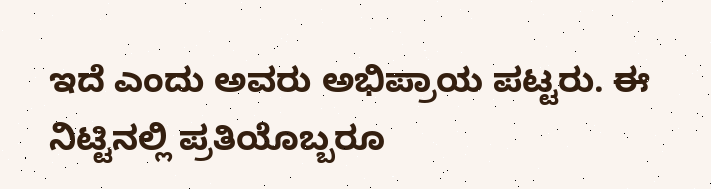ಇದೆ ಎಂದು ಅವರು ಅಭಿಪ್ರಾಯ ಪಟ್ಟರು. ಈ ನಿಟ್ಟಿನಲ್ಲಿ ಪ್ರತಿಯೊಬ್ಬರೂ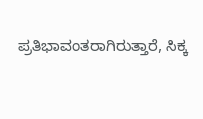ಪ್ರತಿಭಾವಂತರಾಗಿರುತ್ತಾರೆ, ಸಿಕ್ಕ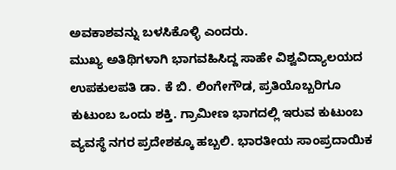ಅವಕಾಶವನ್ನು ಬಳಸಿಕೊಳ್ಳಿ ಎಂದರು.
ಮುಖ್ಯ ಅತಿಥಿಗಳಾಗಿ ಭಾಗವಹಿಸಿದ್ದ ಸಾಹೇ ವಿಶ್ವವಿದ್ಯಾಲಯದ ಉಪಕುಲಪತಿ ಡಾ. ಕೆ ಬಿ. ಲಿಂಗೇಗೌಡ, ಪ್ರತಿಯೊಬ್ಬರಿಗೂ ಕುಟುಂಬ ಒಂದು ಶಕ್ತಿ. ಗ್ರಾಮೀಣ ಭಾಗದಲ್ಲಿ ಇರುವ ಕುಟುಂಬ ವ್ಯವಸ್ಥೆ ನಗರ ಪ್ರದೇಶಕ್ಕೂ ಹಬ್ಬಲಿ. ಭಾರತೀಯ ಸಾಂಪ್ರದಾಯಿಕ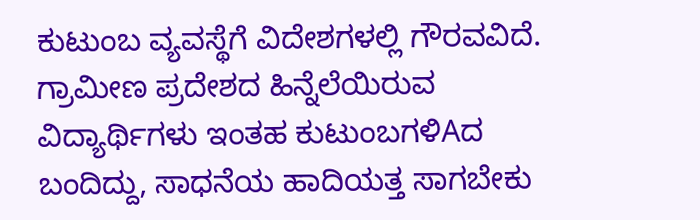ಕುಟುಂಬ ವ್ಯವಸ್ಥೆಗೆ ವಿದೇಶಗಳಲ್ಲಿ ಗೌರವವಿದೆ. ಗ್ರಾಮೀಣ ಪ್ರದೇಶದ ಹಿನ್ನೆಲೆಯಿರುವ ವಿದ್ಯಾರ್ಥಿಗಳು ಇಂತಹ ಕುಟುಂಬಗಳಿAದ ಬಂದಿದ್ದು, ಸಾಧನೆಯ ಹಾದಿಯತ್ತ ಸಾಗಬೇಕು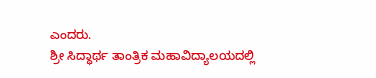ಎಂದರು.
ಶ್ರೀ ಸಿದ್ಧಾರ್ಥ ತಾಂತ್ರಿಕ ಮಹಾವಿದ್ಯಾಲಯದಲ್ಲಿ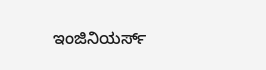ಇಂಜಿನಿಯರ್ಸ್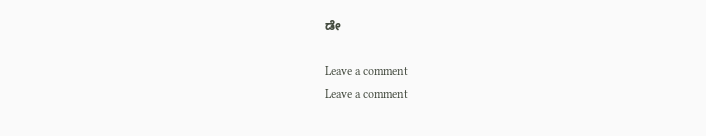ಡೇ

Leave a comment
Leave a comment